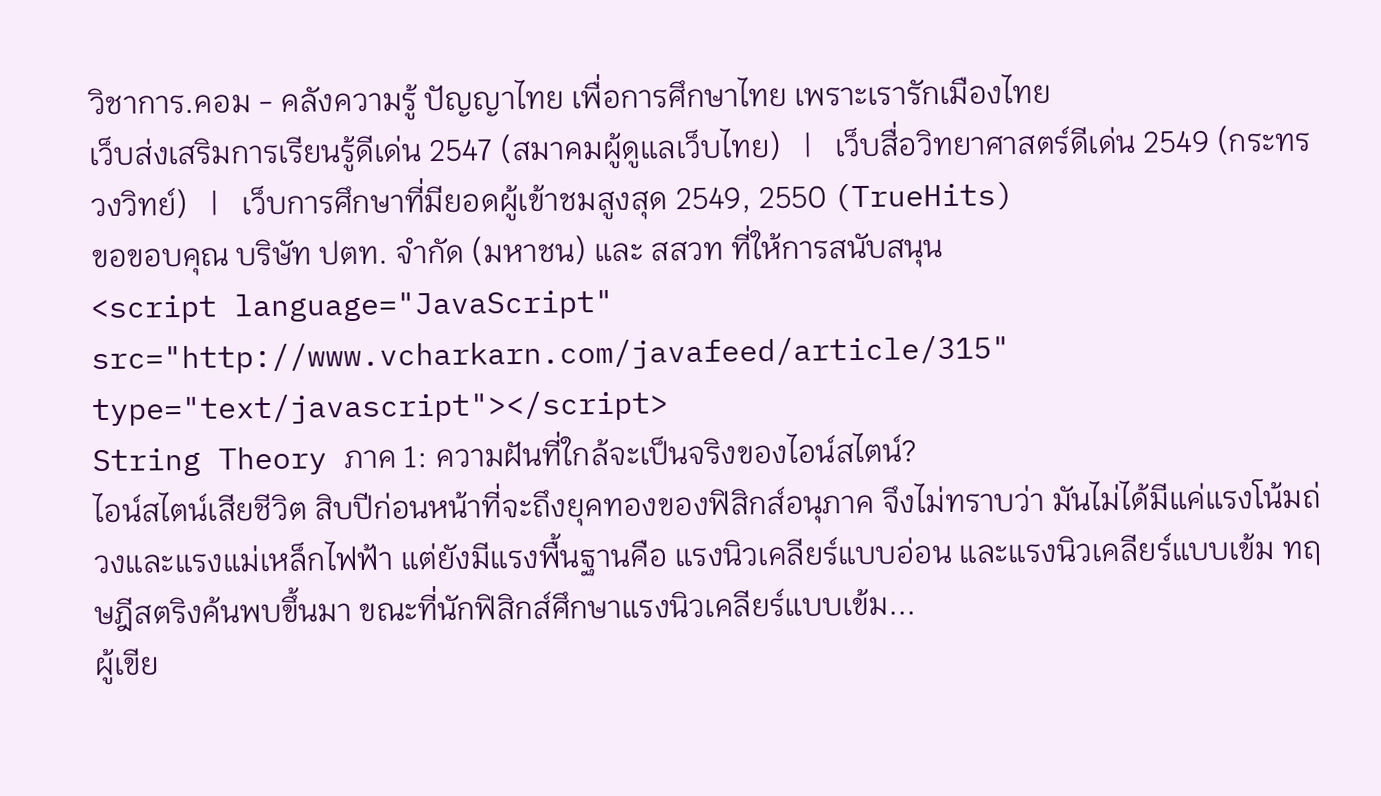วิชาการ.คอม - คลังความรู้ ปัญญาไทย เพื่อการศึกษาไทย เพราะเรารักเมืองไทย
เว็บส่งเสริมการเรียนรู้ดีเด่น 2547 (สมาคมผู้ดูแลเว็บไทย)   |   เว็บสื่อวิทยาศาสตร์ดีเด่น 2549 (กระทรวงวิทย์)   |   เว็บการศึกษาที่มียอดผู้เข้าชมสูงสุด 2549, 2550 (TrueHits)
ขอขอบคุณ บริษัท ปตท. จำกัด (มหาชน) และ สสวท ที่ให้การสนับสนุน
<script language="JavaScript" src="http://www.vcharkarn.com/javafeed/article/315" type="text/javascript"></script>
String Theory ภาค 1: ความฝันที่ใกล้จะเป็นจริงของไอน์สไตน์?
ไอน์สไตน์เสียชีวิต สิบปีก่อนหน้าที่จะถึงยุคทองของฟิสิกส์อนุภาค จึงไม่ทราบว่า มันไม่ได้มีแค่แรงโน้มถ่วงและแรงแม่เหล็กไฟฟ้า แต่ยังมีแรงพื้นฐานคือ แรงนิวเคลียร์แบบอ่อน และแรงนิวเคลียร์แบบเข้ม ทฤษฎีสตริงค้นพบขึ้นมา ขณะที่นักฟิสิกส์ศึกษาแรงนิวเคลียร์แบบเข้ม...
ผู้เขีย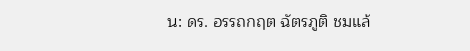น: ดร. อรรถกฤต ฉัตรภูติ ชมแล้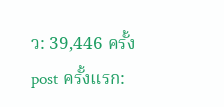ว: 39,446 ครั้ง
post ครั้งแรก: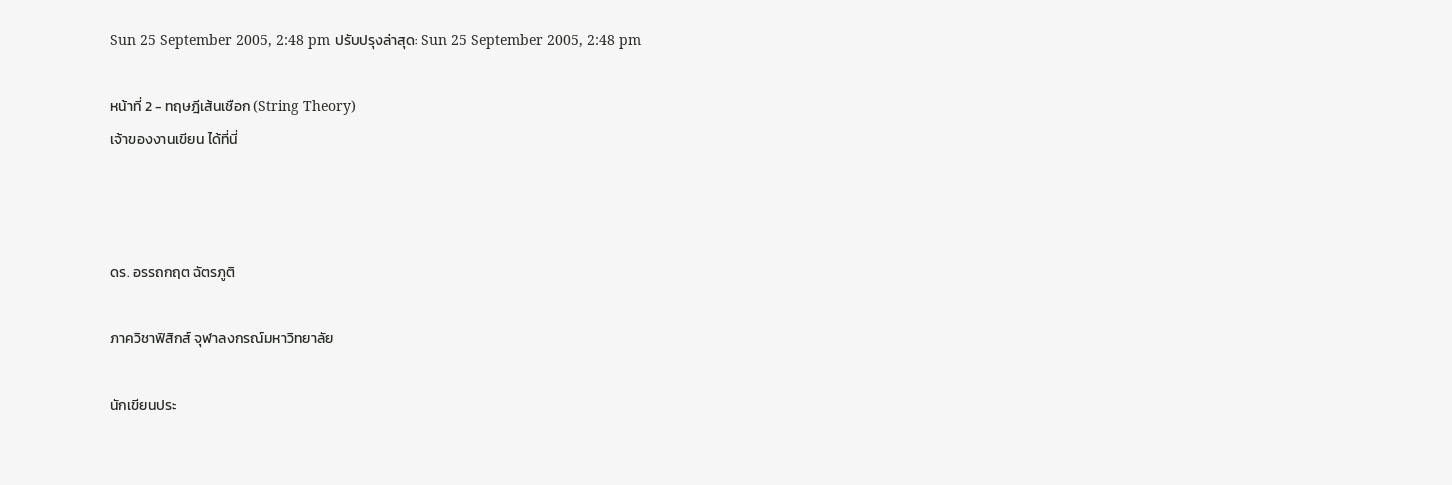Sun 25 September 2005, 2:48 pm ปรับปรุงล่าสุด: Sun 25 September 2005, 2:48 pm

หน้าที่ 2 - ทฤษฎีเส้นเชือก (String Theory)
เจ้าของงานเขียน ได้ที่นี่



ดร. อรรถกฤต ฉัตรภูติ

ภาควิชาฟิสิกส์ จุฬาลงกรณ์มหาวิทยาลัย

นักเขียนประ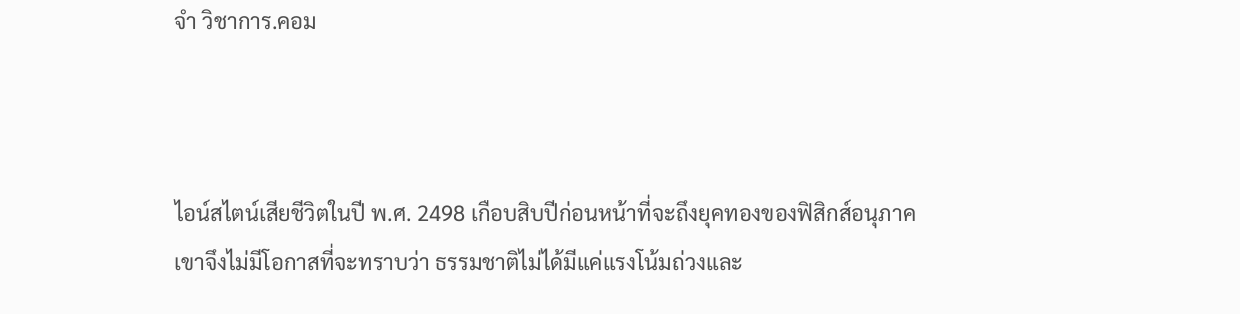จำ วิชาการ.คอม



ไอน์สไตน์เสียชีวิตในปี พ.ศ. 2498 เกือบสิบปีก่อนหน้าที่จะถึงยุคทองของฟิสิกส์อนุภาค
เขาจึงไม่มีโอกาสที่จะทราบว่า ธรรมชาติไม่ได้มีแค่แรงโน้มถ่วงและ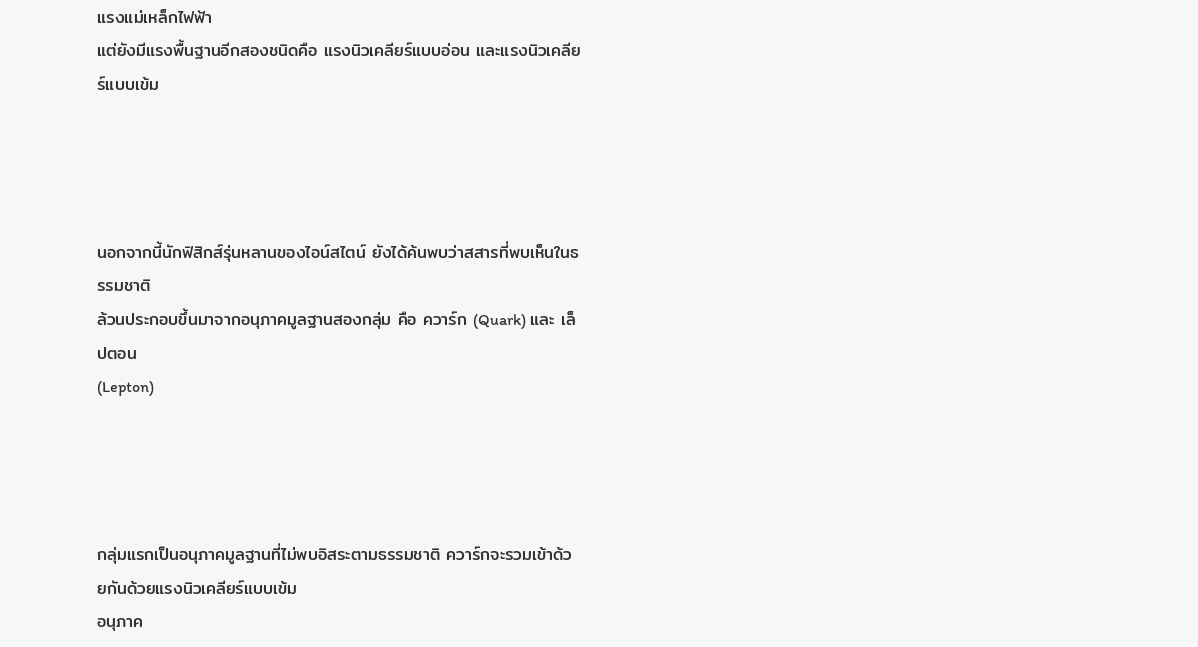แรงแม่เหล็กไฟฟ้า
แต่ยังมีแรงพื้นฐานอีกสองชนิดคือ แรงนิวเคลียร์แบบอ่อน และแรงนิวเคลียร์แบบเข้ม




นอกจากนี้นักฟิสิกส์รุ่นหลานของไอน์สไตน์ ยังได้ค้นพบว่าสสารที่พบเห็นในธรรมชาติ
ล้วนประกอบขึ้นมาจากอนุภาคมูลฐานสองกลุ่ม คือ ควาร์ก (Quark) และ เล็ปตอน
(Lepton)




กลุ่มแรกเป็นอนุภาคมูลฐานที่ไม่พบอิสระตามธรรมชาติ ควาร์กจะรวมเข้าด้วยกันด้วยแรงนิวเคลียร์แบบเข้ม
อนุภาค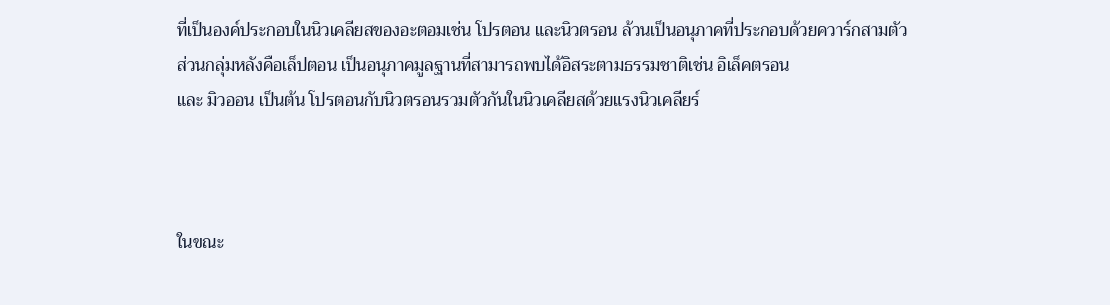ที่เป็นองค์ประกอบในนิวเคลียสของอะตอมเช่น โปรตอน และนิวตรอน ล้วนเป็นอนุภาคที่ประกอบด้วยควาร์กสามตัว
ส่วนกลุ่มหลังคือเล็ปตอน เป็นอนุภาคมูลฐานที่สามารถพบได้อิสระตามธรรมชาติเช่น อิเล็คตรอน
และ มิวออน เป็นต้น โปรตอนกับนิวตรอนรวมตัวกันในนิวเคลียสด้วยแรงนิวเคลียร์



ในขณะ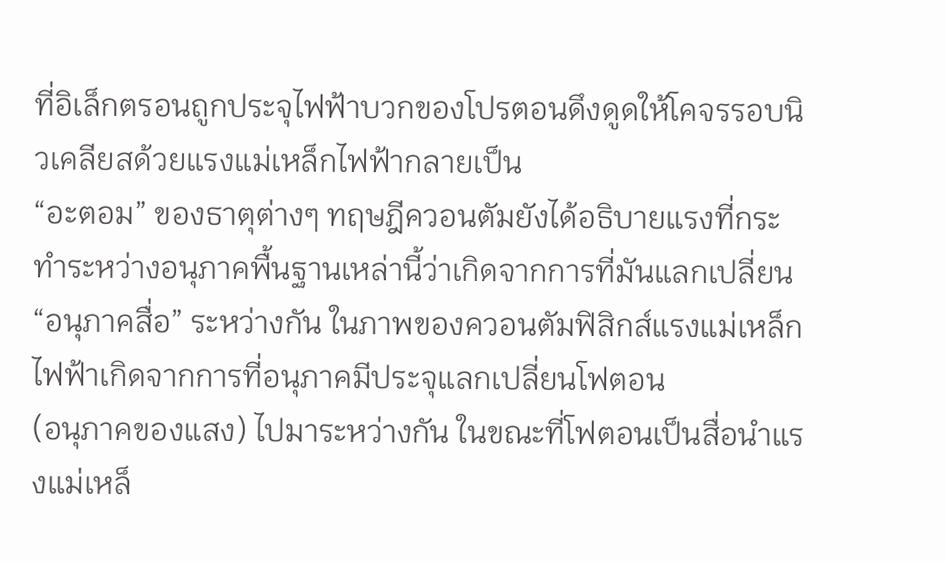ที่อิเล็กตรอนถูกประจุไฟฟ้าบวกของโปรตอนดึงดูดให้โคจรรอบนิวเคลียสด้วยแรงแม่เหล็กไฟฟ้ากลายเป็น
“อะตอม” ของธาตุต่างๆ ทฤษฎีควอนตัมยังได้อธิบายแรงที่กระทำระหว่างอนุภาคพื้นฐานเหล่านี้ว่าเกิดจากการที่มันแลกเปลี่ยน
“อนุภาคสื่อ” ระหว่างกัน ในภาพของควอนตัมฟิสิกส์แรงแม่เหล็กไฟฟ้าเกิดจากการที่อนุภาคมีประจุแลกเปลี่ยนโฟตอน
(อนุภาคของแสง) ไปมาระหว่างกัน ในขณะที่โฟตอนเป็นสื่อนำแรงแม่เหล็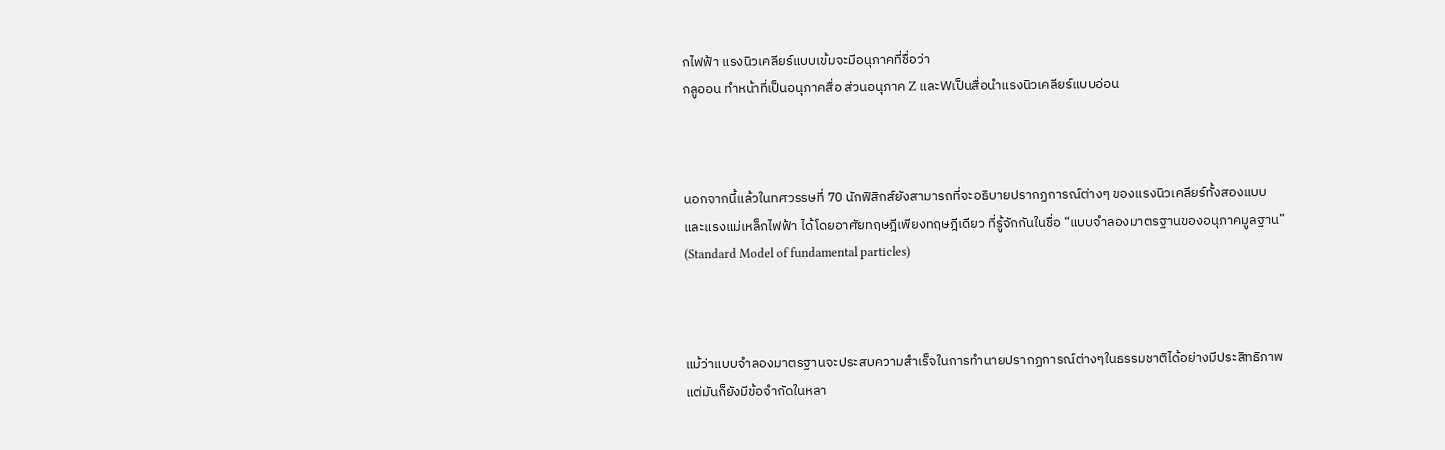กไฟฟ้า แรงนิวเคลียร์แบบเข้มจะมีอนุภาคที่ชื่อว่า
กลูออน ทำหน้าที่เป็นอนุภาคสื่อ ส่วนอนุภาค Z และWเป็นสื่อนำแรงนิวเคลียร์แบบอ่อน



นอกจากนี้แล้วในทศวรรษที่ 70 นักฟิสิกส์ยังสามารถที่จะอธิบายปรากฏการณ์ต่างๆ ของแรงนิวเคลียร์ทั้งสองแบบ
และแรงแม่เหล็กไฟฟ้า ได้โดยอาศัยทฤษฎีเพียงทฤษฎีเดียว ที่รู้จักกันในชื่อ “แบบจำลองมาตรฐานของอนุภาคมูลฐาน”
(Standard Model of fundamental particles)



แม้ว่าแบบจำลองมาตรฐานจะประสบความสำเร็จในการทำนายปรากฏการณ์ต่างๆในธรรมชาติได้อย่างมีประสิทธิภาพ
แต่มันก็ยังมีข้อจำกัดในหลา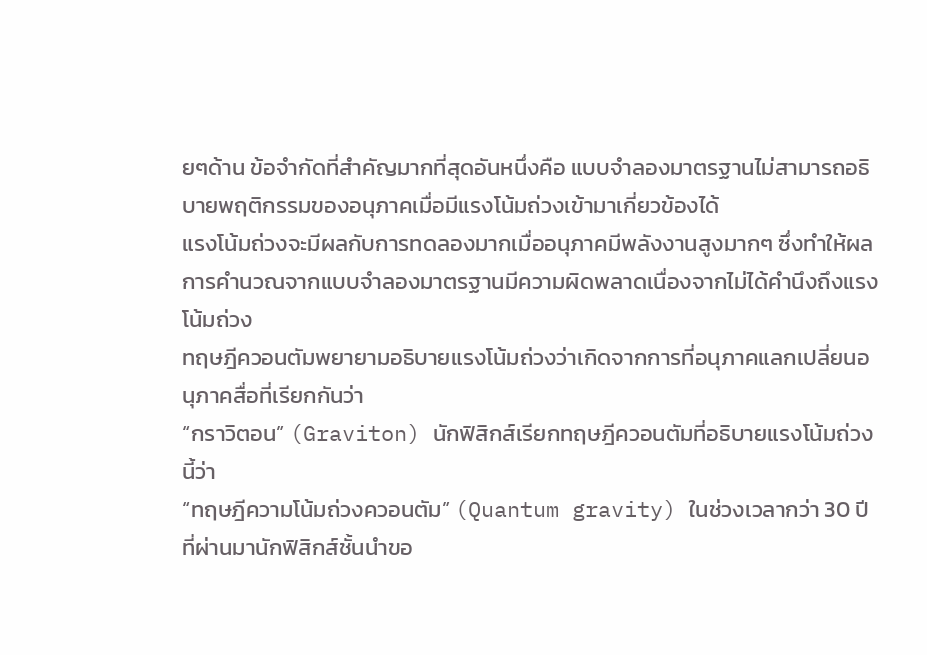ยๆด้าน ข้อจำกัดที่สำคัญมากที่สุดอันหนึ่งคือ แบบจำลองมาตรฐานไม่สามารถอธิบายพฤติกรรมของอนุภาคเมื่อมีแรงโน้มถ่วงเข้ามาเกี่ยวข้องได้
แรงโน้มถ่วงจะมีผลกับการทดลองมากเมื่ออนุภาคมีพลังงานสูงมากๆ ซึ่งทำให้ผลการคำนวณจากแบบจำลองมาตรฐานมีความผิดพลาดเนื่องจากไม่ได้คำนึงถึงแรงโน้มถ่วง
ทฤษฎีควอนตัมพยายามอธิบายแรงโน้มถ่วงว่าเกิดจากการที่อนุภาคแลกเปลี่ยนอนุภาคสื่อที่เรียกกันว่า
“กราวิตอน” (Graviton) นักฟิสิกส์เรียกทฤษฎีควอนตัมที่อธิบายแรงโน้มถ่วงนี้ว่า
“ทฤษฎีความโน้มถ่วงควอนตัม” (Quantum gravity) ในช่วงเวลากว่า 30 ปีที่ผ่านมานักฟิสิกส์ชั้นนำขอ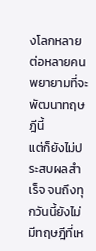งโลกหลายต่อหลายคนพยายามที่จะพัฒนาทฤษฎีนี้
แต่ก็ยังไม่ประสบผลสำเร็จ จนถึงทุกวันนี้ยังไม่มีทฤษฎีที่เห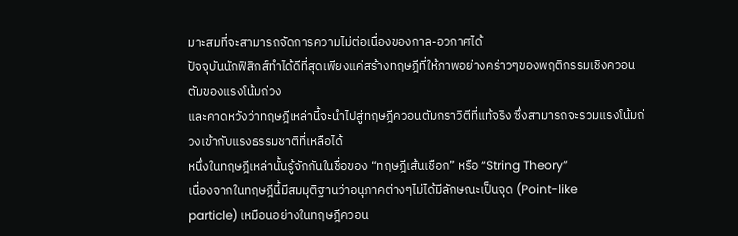มาะสมที่จะสามารถจัดการความไม่ต่อเนื่องของกาล-อวกาศได้
ปัจจุบันนักฟิสิกส์ทำได้ดีที่สุดเพียงแค่สร้างทฤษฎีที่ให้ภาพอย่างคร่าวๆของพฤติกรรมเชิงควอนตัมของแรงโน้มถ่วง
และคาดหวังว่าทฤษฎีเหล่านี้จะนำไปสู่ทฤษฎีควอนตัมกราวิตีที่แท้จริง ซึ่งสามารถจะรวมแรงโน้มถ่วงเข้ากับแรงธรรมชาติที่เหลือได้
หนึ่งในทฤษฎีเหล่านั้นรู้จักกันในชื่อของ “ทฤษฎีเส้นเชือก” หรือ “String Theory”
เนื่องจากในทฤษฎีนี้มีสมมุติฐานว่าอนุภาคต่างๆไม่ได้มีลักษณะเป็นจุด (Point-like
particle) เหมือนอย่างในทฤษฎีควอน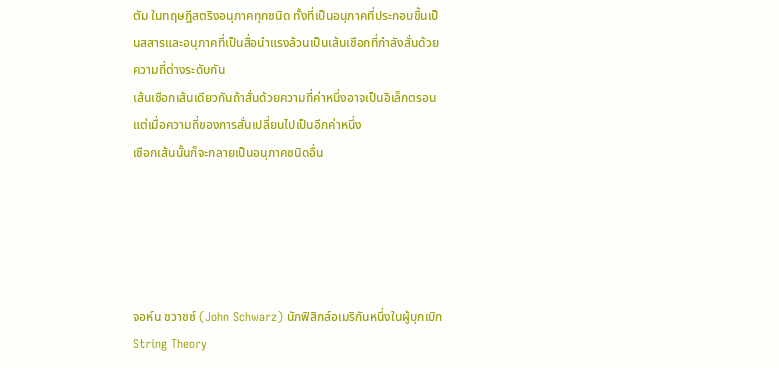ตัม ในทฤษฎีสตริงอนุภาคทุกชนิด ทั้งที่เป็นอนุภาคที่ประกอบขึ้นเป็นสสารและอนุภาคที่เป็นสื่อนำแรงล้วนเป็นเส้นเชือกที่กำลังสั่นด้วยความถี่ต่างระดับกัน
เส้นเชือกเส้นเดียวกันถ้าสั่นด้วยความถี่ค่าหนึ่งอาจเป็นอิเล็กตรอน แต่เมื่อความถี่ของการสั่นเปลี่ยนไปเป็นอีกค่าหนึ่ง
เชือกเส้นนั้นก็จะกลายเป็นอนุภาคชนิดอื่น





จอห์น ชวาชซ์ (John Schwarz) นักฟิสิกส์อเมริกันหนึ่งในผู้บุกเบิก String Theory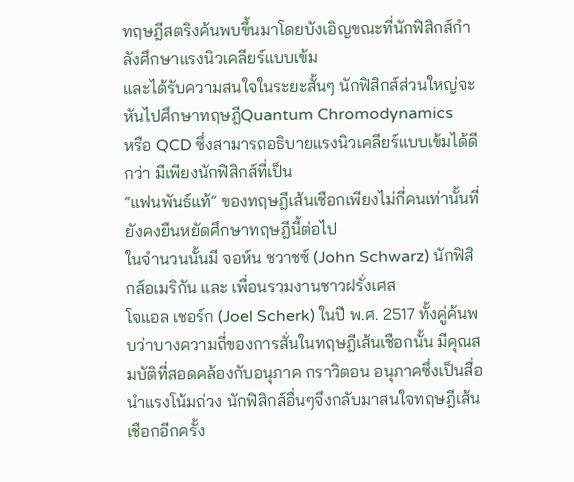ทฤษฎีสตริงค้นพบขึ้นมาโดยบังเอิญขณะที่นักฟิสิกส์กำลังศึกษาแรงนิวเคลียร์แบบเข้ม
และได้รับความสนใจในระยะสั้นๆ นักฟิสิกส์ส่วนใหญ่จะหันไปศึกษาทฤษฎีQuantum Chromodynamics
หรือ QCD ซึ่งสามารถอธิบายแรงนิวเคลียร์แบบเข้มได้ดีกว่า มีเพียงนักฟิสิกส์ที่เป็น
“แฟนพันธ์แท้” ของทฤษฎีเส้นเชือกเพียงไม่กี่คนเท่านั้นที่ยังคงยืนหยัดศึกษาทฤษฎีนี้ต่อไป
ในจำนวนนั้นมี จอห์น ชวาชซ์ (John Schwarz) นักฟิสิกส์อเมริกัน และ เพื่อนรวมงานชาวฝรั่งเศส
โจแอล เชอร์ก (Joel Scherk) ในปี พ.ศ. 2517 ทั้งคู่ค้นพบว่าบางความถี่ของการสั่นในทฤษฎีเส้นเชือกนั้น มีคุณสมบัติที่สอดคล้องกับอนุภาค กราวิตอน อนุภาคซึ่งเป็นสื่อนำแรงโน้มถ่วง นักฟิสิกส์อื่นๆจึงกลับมาสนใจทฤษฎีเส้นเชือกอีกครั้ง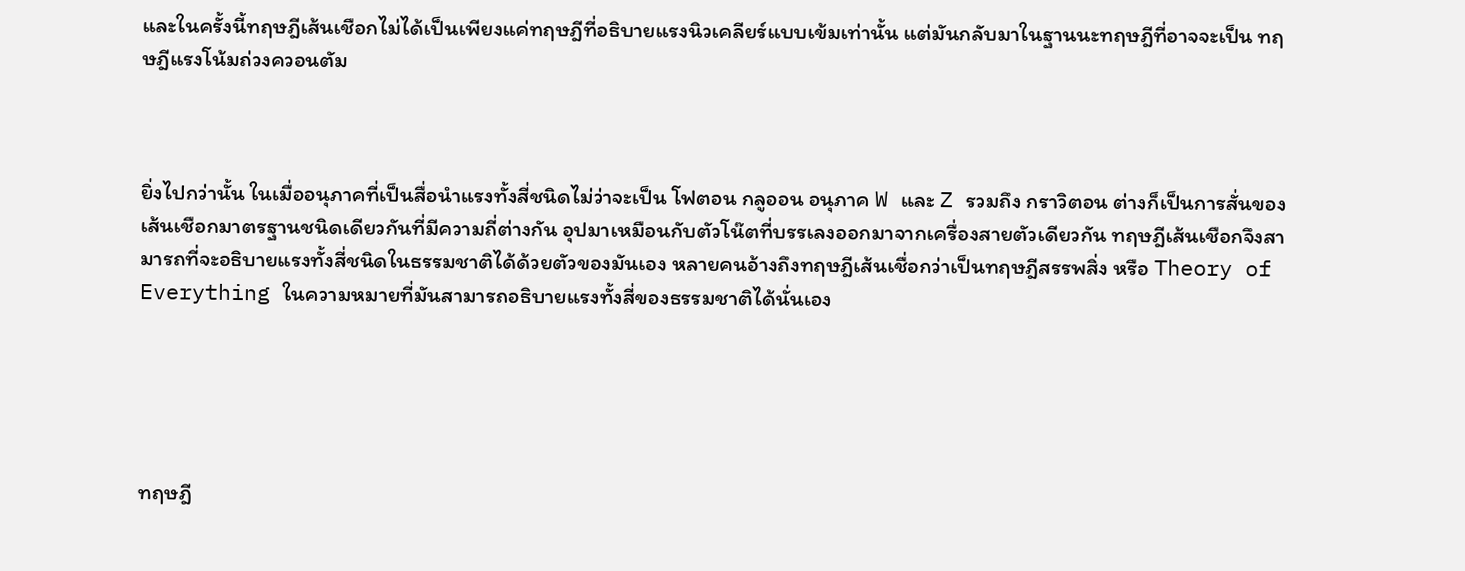และในครั้งนี้ทฤษฎีเส้นเชือกไม่ได้เป็นเพียงแค่ทฤษฎีที่อธิบายแรงนิวเคลียร์แบบเข้มเท่านั้น แต่มันกลับมาในฐานนะทฤษฎีที่อาจจะเป็น ทฤษฎีแรงโน้มถ่วงควอนตัม



ยิ่งไปกว่านั้น ในเมื่ออนุภาคที่เป็นสื่อนำแรงทั้งสี่ชนิดไม่ว่าจะเป็น โฟตอน กลูออน อนุภาค W และ Z รวมถึง กราวิตอน ต่างก็เป็นการสั่นของเส้นเชือกมาตรฐานชนิดเดียวกันที่มีความถี่ต่างกัน อุปมาเหมือนกับตัวโน๊ตที่บรรเลงออกมาจากเครื่องสายตัวเดียวกัน ทฤษฎีเส้นเชือกจึงสามารถที่จะอธิบายแรงทั้งสี่ชนิดในธรรมชาติได้ด้วยตัวของมันเอง หลายคนอ้างถึงทฤษฎีเส้นเชื่อกว่าเป็นทฤษฎีสรรพสิ่ง หรือ Theory of Everything ในความหมายที่มันสามารถอธิบายแรงทั้งสี่ของธรรมชาติได้นั่นเอง





ทฤษฎี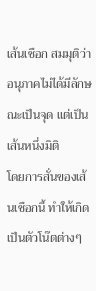เส้นเชือก สมมุติว่าอนุภาคไม่ได้มีลักษณะเป็นจุด แต่เป็นเส้นหนึ่งมิติ
โดยการสั่นของเส้นเชือกนี้ ทำให้เกิดเป็นตัวโน๊ตต่างๆ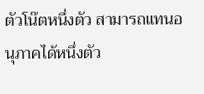ตัวโน๊ตหนึ่งตัว สามารถแทนอนุภาคได้หนึ่งตัว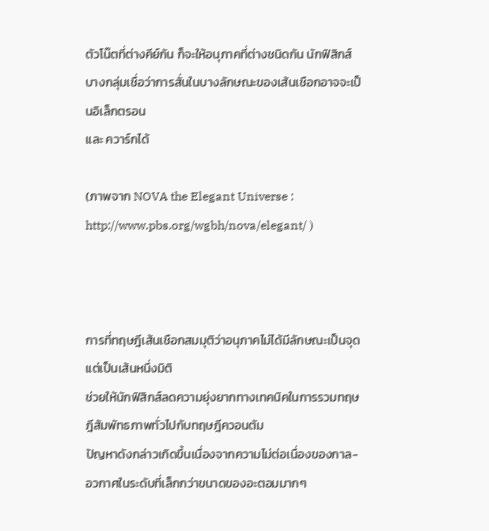ตัวโน๊ตที่ต่างคีย์กัน ก็จะให้อนุภาคที่ต่างชนิดกัน นักฟิสิกส์บางกลุ่มเชื่อว่าการสั่นในบางลักษณะของเส้นเชือกอาจจะเป็นอิเล็กตรอน
และ ควาร์กได้

(ภาพจาก NOVA the Elegant Universe : http://www.pbs.org/wgbh/nova/elegant/ )



การที่ทฤษฎีเส้นเชือกสมมุติว่าอนุภาคไม่ได้มีลักษณะเป็นจุด แต่เป็นเส้นหนึ่งมิติ
ช่วยให้นักฟิสิกส์ลดความยุ่งยากทางเทคนิคในการรวมทฤษฎีสัมพัทธภาพทั่วไปกับทฤษฎีควอนตัม
ปัญหาดังกล่าวเกิดขึ้นเนื่องจากความไม่ต่อเนื่องของกาล-อวกาศในระดับที่เล็กกว่าขนาดของอะตอมมากๆ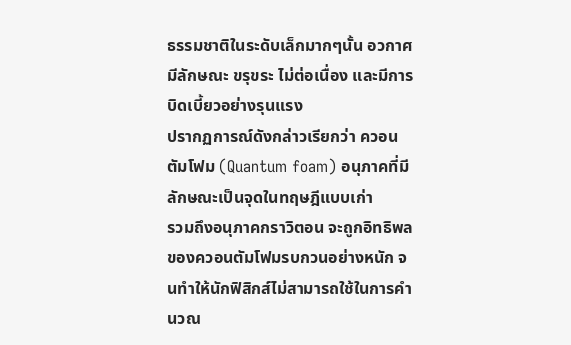ธรรมชาติในระดับเล็กมากๆนั้น อวกาศมีลักษณะ ขรุขระ ไม่ต่อเนื่อง และมีการบิดเบี้ยวอย่างรุนแรง
ปรากฏการณ์ดังกล่าวเรียกว่า ควอนตัมโฟม (Quantum foam) อนุภาคที่มีลักษณะเป็นจุดในทฤษฎีแบบเก่า
รวมถึงอนุภาคกราวิตอน จะถูกอิทธิพลของควอนตัมโฟมรบกวนอย่างหนัก จนทำให้นักฟิสิกส์ไม่สามารถใช้ในการคำนวณ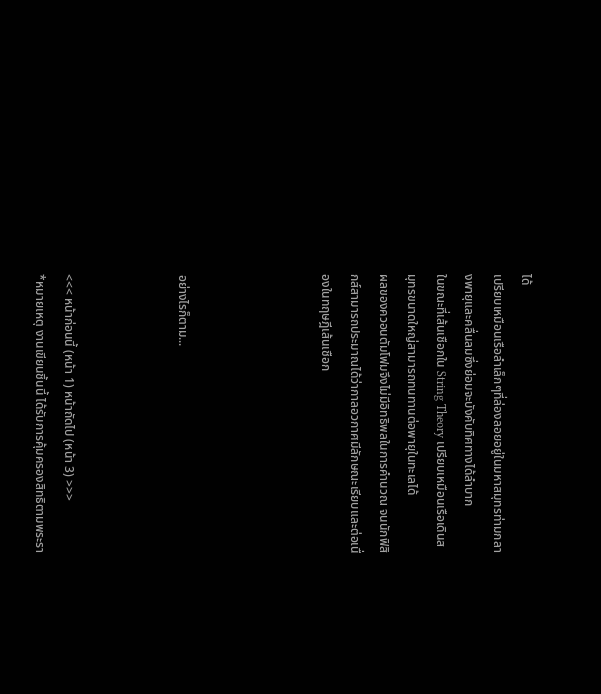ได้
เปรียบเหมือนเรือลำเล็กๆที่ล่องลอยอยู่ในมหาสมุทรท่ามกลางพายุและคลื่นลมซึ่งย่อมจะบังคับทิศทางได้ลำบาก
ในขณะที่เส้นเชือกใน String Theory เปรียบเหมือนเรือเดินสมุทรขนาดใหญ่สามารถทนทานต่อพายุในทะเลได้
ผลของควอนตัมโฟมจึงไม่มีอิทธิพลในการคำนวณ จนนักฟิสิกส์สามารถประมาณได้ว่ากาลอวกาศมีลักษณะเรียบและต่อเนื่องในทฤษฎีเส้นเชือก




อย่างไรก็ตาม...



<<< หน้าก่อนนี้ (หน้า 1) หน้าถัดไป (หน้า 3) >>>
*หมายเหตุ งานเขียนชิ้นนี้ ได้รับการคุ้มครองสิทธิตามพระรา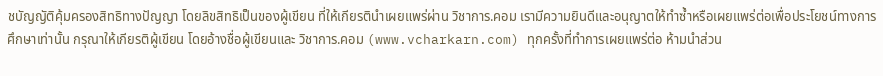ชบัญญัติคุ้มครองสิทธิทางปัญญา โดยลิขสิทธิเป็นของผู้เขียน ที่ให้เกียรตินำเผยแพร่ผ่าน วิชาการ.คอม เรามีความยินดีและอนุญาตให้ทำซ้ำหรือเผยแพร่ต่อเพื่อประโยชน์ทางการศึกษาเท่านั้น กรุณาให้เกียรติผู้เขียน โดยอ้างชื่อผู้เขียนและ วิชาการ.คอม (www.vcharkarn.com) ทุกครั้งที่ทำการเผยแพร่ต่อ ห้ามนำส่วน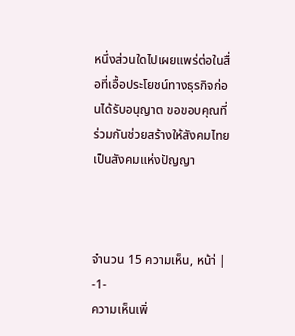หนึ่งส่วนใดไปเผยแพร่ต่อในสื่อที่เอื้อประโยชน์ทางธุรกิจก่อนได้รับอนุญาต ขอขอบคุณที่ร่วมกันช่วยสร้างให้สังคมไทยเป็นสังคมแห่งปัญญา



จำนวน 15 ความเห็น, หน้า่ | -1-
ความเห็นเพิ่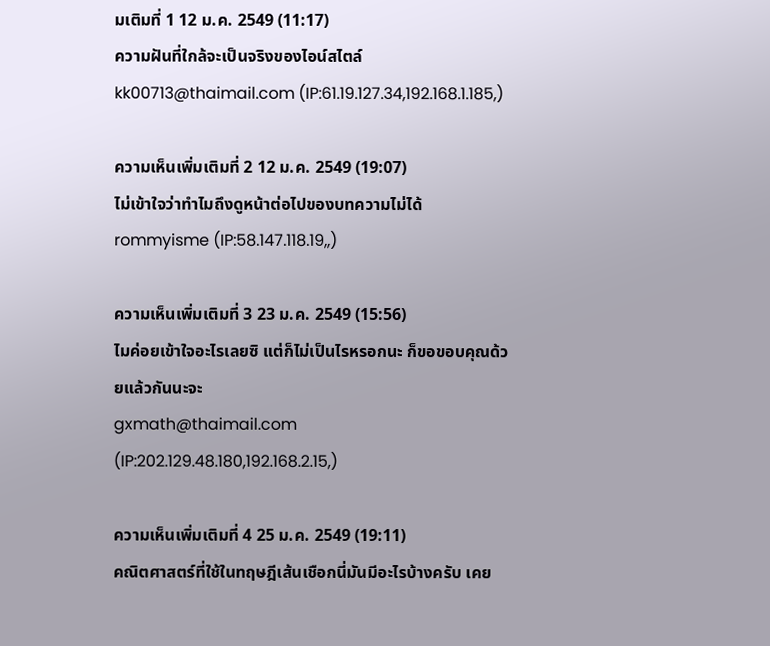มเติมที่ 1 12 ม.ค. 2549 (11:17)
ความฝันที่ใกล้จะเป็นจริงของไอน์สไตล์
kk00713@thaimail.com (IP:61.19.127.34,192.168.1.185,)

ความเห็นเพิ่มเติมที่ 2 12 ม.ค. 2549 (19:07)
ไม่เข้าใจว่าทำไมถึงดูหน้าต่อไปของบทความไม่ได้
rommyisme (IP:58.147.118.19,,)

ความเห็นเพิ่มเติมที่ 3 23 ม.ค. 2549 (15:56)
ไมค่อยเข้าใจอะไรเลยซิ แต่ก็ไม่เป็นไรหรอกนะ ก็ขอขอบคุณด้วยแล้วกันนะจะ
gxmath@thaimail.com (IP:202.129.48.180,192.168.2.15,)

ความเห็นเพิ่มเติมที่ 4 25 ม.ค. 2549 (19:11)
คณิตศาสตร์ที่ใช้ในทฤษฎีเส้นเชือกนี่มันมีอะไรบ้างครับ เคย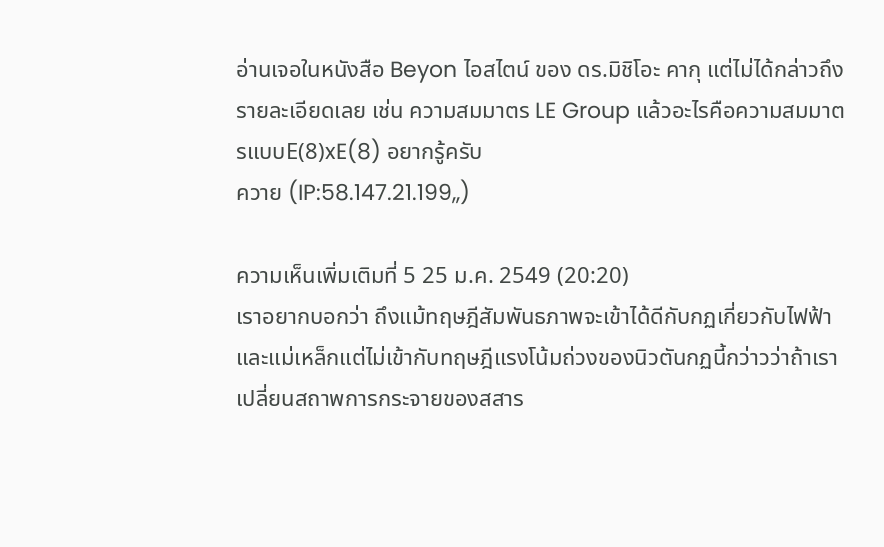อ่านเจอในหนังสือ Beyon ไอสไตน์ ของ ดร.มิชิโอะ คากุ แต่ไม่ได้กล่าวถึงรายละเอียดเลย เช่น ความสมมาตร LE Group แล้วอะไรคือความสมมาตรแบบE(8)xE(8) อยากรู้ครับ
ควาย (IP:58.147.21.199,,)

ความเห็นเพิ่มเติมที่ 5 25 ม.ค. 2549 (20:20)
เราอยากบอกว่า ถึงแม้ทฤษฎีสัมพันธภาพจะเข้าได้ดีกับกฏเกี่ยวกับไฟฟ้าและแม่เหล็กแต่ไม่เข้ากับทฤษฎีแรงโน้มถ่วงของนิวตันกฏนี้กว่าวว่าถ้าเราเปลี่ยนสถาพการกระจายของสสาร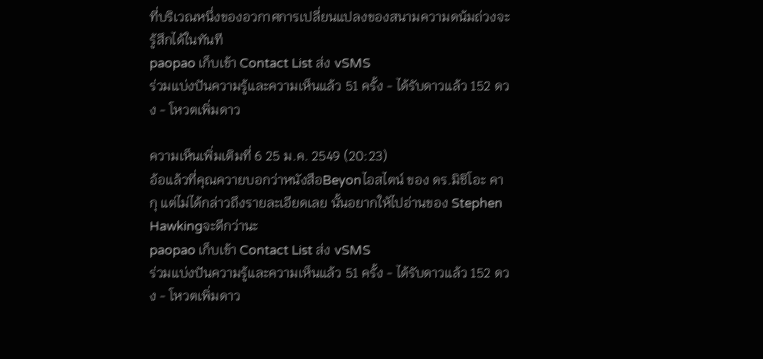ที่บริเวณหนึ่งของอวกาศการเปลี่ยนแปลงของสนามความดน้มถ่วงจะรู้สึกได้ในทันที
paopao เก็บเข้า Contact List ส่ง vSMS
ร่วมแบ่งปันความรู้และความเห็นแล้ว 51 ครั้ง - ได้รับดาวแล้ว 152 ดวง - โหวตเพิ่มดาว

ความเห็นเพิ่มเติมที่ 6 25 ม.ค. 2549 (20:23)
อ้อแล้วที่คุณควายบอกว่าหนังสือBeyonไอสไตน์ ของ ดร.มิชิโอะ คากุ แต่ไม่ได้กล่าวถึงรายละเอียดเลย นั้นอยากให้ไปอ่านของ Stephen Hawkingจะดีกว่านะ
paopao เก็บเข้า Contact List ส่ง vSMS
ร่วมแบ่งปันความรู้และความเห็นแล้ว 51 ครั้ง - ได้รับดาวแล้ว 152 ดวง - โหวตเพิ่มดาว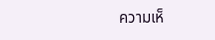ความเห็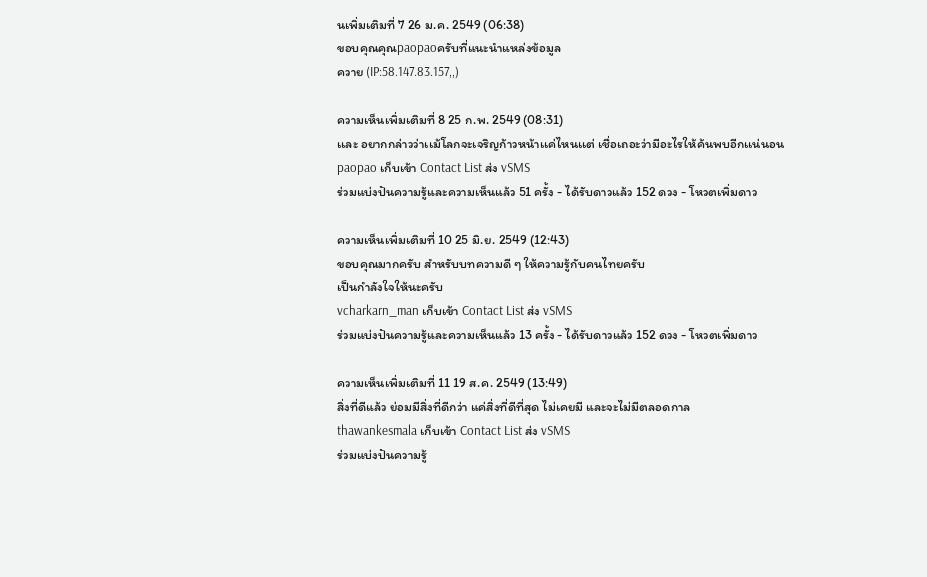นเพิ่มเติมที่ 7 26 ม.ค. 2549 (06:38)
ขอบคุณคุณpaopaoครับที่แนะนำแหล่งข้อมูล
ควาย (IP:58.147.83.157,,)

ความเห็นเพิ่มเติมที่ 8 25 ก.พ. 2549 (08:31)
เเละ อยากกล่าวว่าเเม้โลกจะเจริญก้าวหน้าเเค่ไหนเเต่ เชื่อเถอะว่ามีอะไรให้ค้นพบอีกเเน่นอน
paopao เก็บเข้า Contact List ส่ง vSMS
ร่วมแบ่งปันความรู้และความเห็นแล้ว 51 ครั้ง - ได้รับดาวแล้ว 152 ดวง - โหวตเพิ่มดาว

ความเห็นเพิ่มเติมที่ 10 25 มิ.ย. 2549 (12:43)
ขอบคุณมากครับ สำหรับบทความดี ๆ ให้ความรู้กับคนไทยครับ
เป็นกำลังใจให้นะครับ
vcharkarn_man เก็บเข้า Contact List ส่ง vSMS
ร่วมแบ่งปันความรู้และความเห็นแล้ว 13 ครั้ง - ได้รับดาวแล้ว 152 ดวง - โหวตเพิ่มดาว

ความเห็นเพิ่มเติมที่ 11 19 ส.ค. 2549 (13:49)
สิ่งที่ดีแล้ว ย่อมมีสิ่งที่ดีกว่า แค่สิ่งที่ดีที่สุด ไม่เคยมี และจะไม่มีตลอดกาล
thawankesmala เก็บเข้า Contact List ส่ง vSMS
ร่วมแบ่งปันความรู้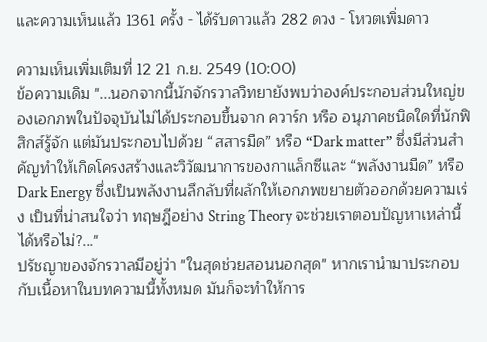และความเห็นแล้ว 1361 ครั้ง - ได้รับดาวแล้ว 282 ดวง - โหวตเพิ่มดาว

ความเห็นเพิ่มเติมที่ 12 21 ก.ย. 2549 (10:00)
ข้อความเดิม "...นอกจากนี้นักจักรวาลวิทยายังพบว่าองค์ประกอบส่วนใหญ่ของเอกภพในปัจจุบันไม่ได้ประกอบขึ้นจาก ควาร์ก หรือ อนุภาคชนิดใดที่นักฟิสิกส์รู้จัก แต่มันประกอบไปด้วย “สสารมืด” หรือ “Dark matter” ซึ่งมีส่วนสำคัญทำให้เกิดโครงสร้างและวิวัฒนาการของกาแล็กซีและ “พลังงานมืด” หรือ Dark Energy ซึ่งเป็นพลังงานลึกลับที่ผลักให้เอกภพขยายตัวออกด้วยความเร่ง เป็นที่น่าสนใจว่า ทฤษฎีอย่าง String Theory จะช่วยเราตอบปัญหาเหล่านี้ได้หรือไม่?..."
ปรัชญาของจักรวาลมีอยู่ว่า "ในสุดช่วยสอนนอกสุด" หากเรานำมาประกอบกับเนื้อหาในบทความนี้ทั้งหมด มันก็จะทำให้การ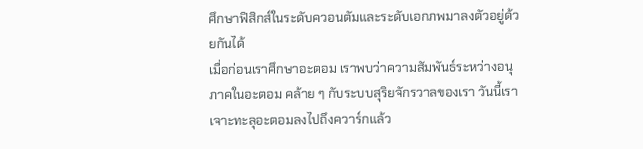ศึกษาฟิสิกส์ในระดับควอนตัมและระดับเอกภพมาลงตัวอยู่ด้วยกันได้
เมื่อก่อนเราศึกษาอะตอม เราพบว่าความสัมพันธ์ระหว่างอนุภาคในอะตอม คล้าย ๆ กับระบบสุริยจักรวาลของเรา วันนี้เราเจาะทะลุอะตอมลงไปถึงควาร์กแล้ว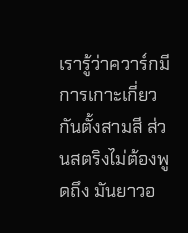เรารู้ว่าควาร์กมีการเกาะเกี่ยวกันตั้งสามสี ส่วนสตริงไม่ต้องพูดถึง มันยาวอ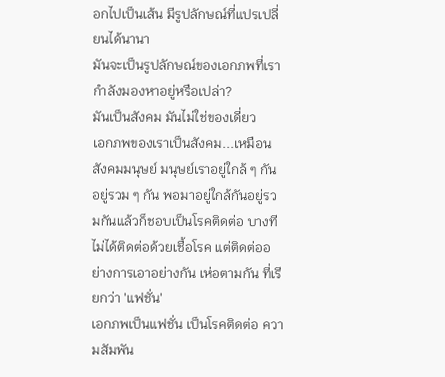อกไปเป็นเส้น มีรูปลักษณ์ที่แปรเปลี่ยนได้นานา
มันจะเป็นรูปลักษณ์ของเอกภพที่เรากำลังมองหาอยู่หรือเปล่า?
มันเป็นสังคม มันไม่ใช่ของเดี่ยว
เอกภพของเราเป็นสังคม...เหมือนสังคมมนุษย์ มนุษย์เราอยู่ใกล้ ๆ กัน อยู่รวม ๆ กัน พอมาอยู่ใกล้กันอยู่รวมกันแล้วก็ชอบเป็นโรคติดต่อ บางทีไม่ได้ติดต่อด้วยเชื้อโรค แต่ติดต่ออย่างการเอาอย่างกัน เห่อตามกัน ที่เรียกว่า 'แฟชั่น'
เอกภพเป็นแฟชั่น เป็นโรคติดต่อ ความสัมพัน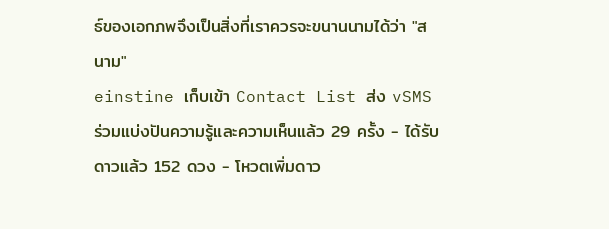ธ์ของเอกภพจึงเป็นสิ่งที่เราควรจะขนานนามได้ว่า "สนาม"
einstine เก็บเข้า Contact List ส่ง vSMS
ร่วมแบ่งปันความรู้และความเห็นแล้ว 29 ครั้ง - ได้รับดาวแล้ว 152 ดวง - โหวตเพิ่มดาว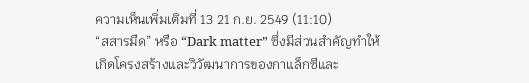ความเห็นเพิ่มเติมที่ 13 21 ก.ย. 2549 (11:10)
“สสารมืด” หรือ “Dark matter” ซึ่งมีส่วนสำคัญทำให้เกิดโครงสร้างและวิวัฒนาการของกาแล็กซีและ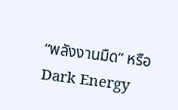“พลังงานมืด” หรือ Dark Energy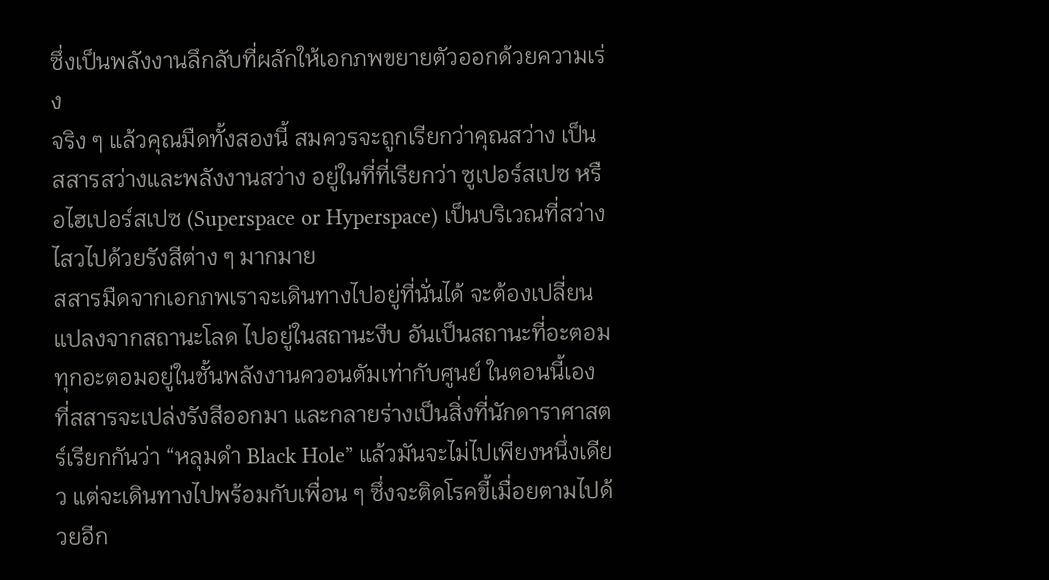ซึ่งเป็นพลังงานลึกลับที่ผลักให้เอกภพขยายตัวออกด้วยความเร่ง
จริง ๆ แล้วคุณมืดทั้งสองนี้ สมควรจะถูกเรียกว่าคุณสว่าง เป็นสสารสว่างและพลังงานสว่าง อยู่ในที่ที่เรียกว่า ซูเปอร์สเปซ หรือไฮเปอร์สเปซ (Superspace or Hyperspace) เป็นบริเวณที่สว่างไสวไปด้วยรังสีต่าง ๆ มากมาย
สสารมืดจากเอกภพเราจะเดินทางไปอยู่ที่นั่นได้ จะต้องเปลี่ยนแปลงจากสถานะโลด ไปอยู่ในสถานะงีบ อันเป็นสถานะที่อะตอมทุกอะตอมอยู่ในชั้นพลังงานควอนตัมเท่ากับศูนย์ ในตอนนี้เอง ที่สสารจะเปล่งรังสีออกมา และกลายร่างเป็นสิ่งที่นักดาราศาสตร์เรียกกันว่า “หลุมดำ Black Hole” แล้วมันจะไม่ไปเพียงหนึ่งเดียว แต่จะเดินทางไปพร้อมกับเพื่อน ๆ ซึ่งจะติดโรคขี้เมื่อยตามไปด้วยอีก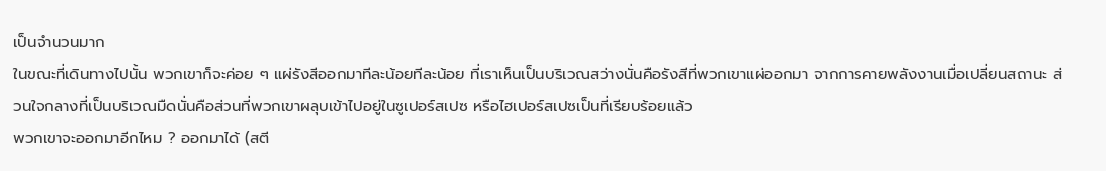เป็นจำนวนมาก
ในขณะที่เดินทางไปนั้น พวกเขาก็จะค่อย ๆ แผ่รังสีออกมาทีละน้อยทีละน้อย ที่เราเห็นเป็นบริเวณสว่างนั่นคือรังสีที่พวกเขาแผ่ออกมา จากการคายพลังงานเมื่อเปลี่ยนสถานะ ส่วนใจกลางที่เป็นบริเวณมืดนั่นคือส่วนที่พวกเขาผลุบเข้าไปอยู่ในซูเปอร์สเปซ หรือไฮเปอร์สเปซเป็นที่เรียบร้อยแล้ว
พวกเขาจะออกมาอีกไหม ? ออกมาได้ (สตี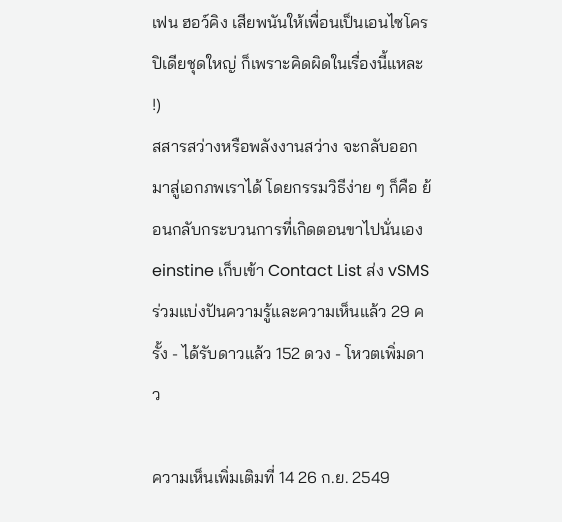เฟน ฮอว์คิง เสียพนันให้เพื่อนเป็นเอนไซโครปิเดียชุดใหญ่ ก็เพราะคิดผิดในเรื่องนี้แหละ !)
สสารสว่างหรือพลังงานสว่าง จะกลับออกมาสู่เอกภพเราได้ โดยกรรมวิธีง่าย ๆ ก็คือ ย้อนกลับกระบวนการที่เกิดตอนขาไปนั่นเอง
einstine เก็บเข้า Contact List ส่ง vSMS
ร่วมแบ่งปันความรู้และความเห็นแล้ว 29 ครั้ง - ได้รับดาวแล้ว 152 ดวง - โหวตเพิ่มดาว

ความเห็นเพิ่มเติมที่ 14 26 ก.ย. 2549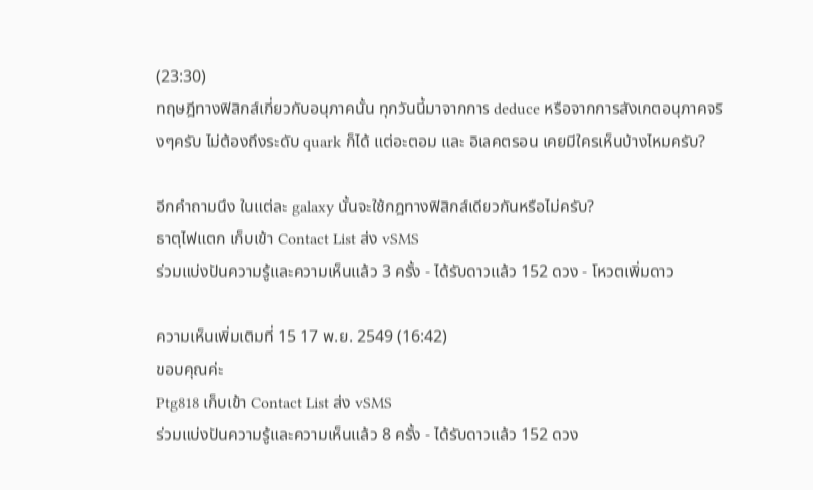(23:30)
ทฤษฎีทางฟิสิกส์เกี่ยวกับอนุภาคนั้น ทุกวันนี้มาจากการ deduce หรือจากการสังเกตอนุภาคจริงๆครับ ไม่ต้องถึงระดับ quark ก็ได้ แต่อะตอม และ อิเลคตรอน เคยมีใครเห็นบ้างไหมครับ?

อีกคำถามนึง ในแต่ละ galaxy นั้นจะใช้กฎทางฟิสิกส์เดียวกันหรือไม่ครับ?
ธาตุไฟแตก เก็บเข้า Contact List ส่ง vSMS
ร่วมแบ่งปันความรู้และความเห็นแล้ว 3 ครั้ง - ได้รับดาวแล้ว 152 ดวง - โหวตเพิ่มดาว

ความเห็นเพิ่มเติมที่ 15 17 พ.ย. 2549 (16:42)
ขอบคุณค่ะ
Ptg818 เก็บเข้า Contact List ส่ง vSMS
ร่วมแบ่งปันความรู้และความเห็นแล้ว 8 ครั้ง - ได้รับดาวแล้ว 152 ดวง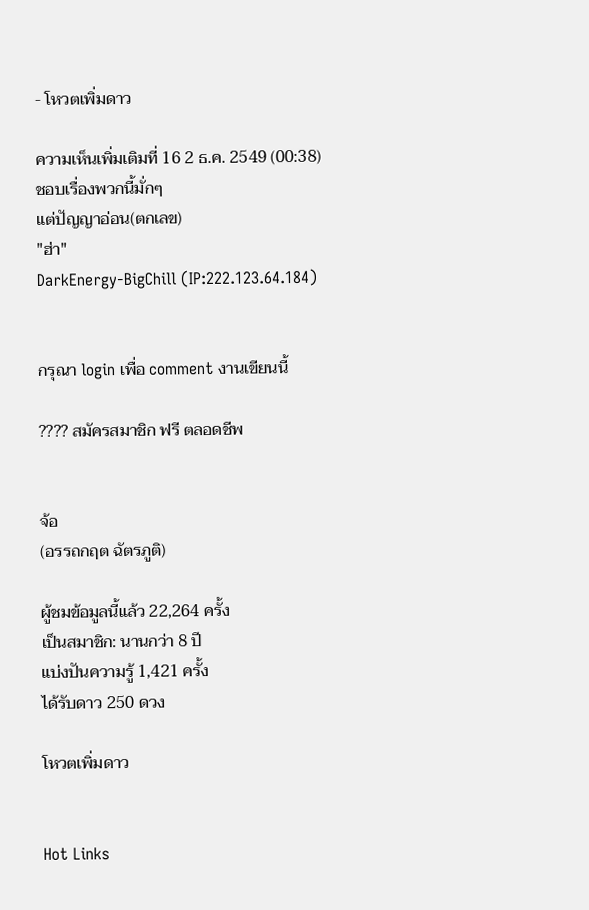- โหวตเพิ่มดาว

ความเห็นเพิ่มเติมที่ 16 2 ธ.ค. 2549 (00:38)
ชอบเรื่องพวกนี้มั่กๆ
แต่ปัญญาอ่อน(ตกเลข)
"ฮ่า"
DarkEnergy-BigChill (IP:222.123.64.184)


กรุณา login เพื่อ comment งานเขียนนี้

???? สมัครสมาชิก ฟรี ตลอดชีพ


จ้อ
(อรรถกฤต ฉัตรภูติ)

ผู้ชมข้อมูลนี้แล้ว 22,264 ครั้ง
เป็นสมาชิก: นานกว่า 8 ปี
แบ่งปันความรู้ 1,421 ครั้ง
ได้รับดาว 250 ดวง

โหวตเพิ่มดาว


Hot Links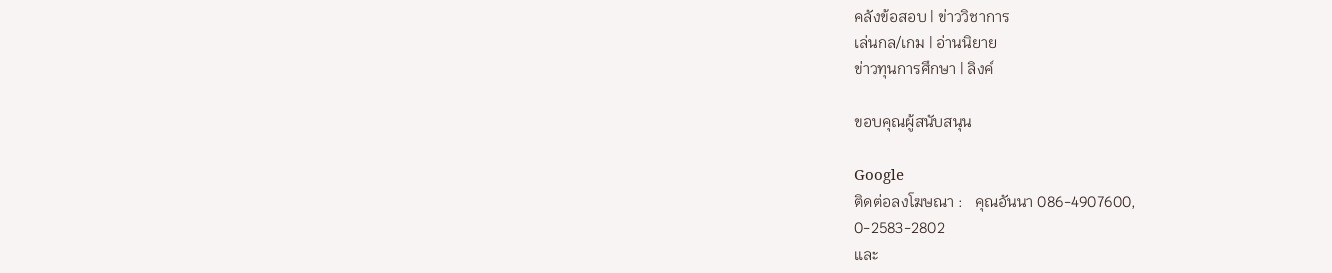คลังข้อสอบ | ข่าววิชาการ
เล่นกล/เกม | อ่านนิยาย
ข่าวทุนการศึกษา | ลิงค์

ขอบคุณผู้สนับสนุน

Google
ติดต่อลงโฆษณา :   คุณอันนา 086-4907600,
0-2583-2802
และ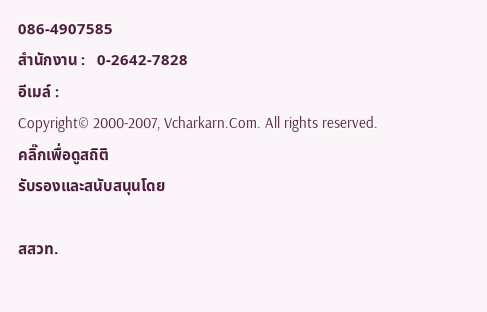086-4907585
สำนักงาน :   0-2642-7828
อีเมล์ :
Copyright© 2000-2007, Vcharkarn.Com. All rights reserved.
คลิ๊กเพื่อดูสถิติ
รับรองและสนับสนุนโดย

สสวท.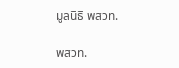มูลนิธิ พสวท.

พสวท.